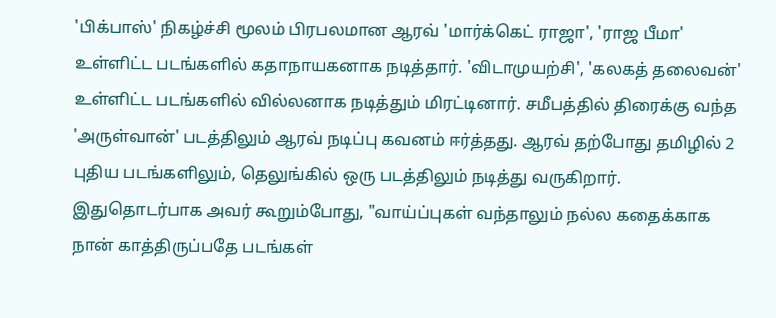'பிக்பாஸ்' நிகழ்ச்சி மூலம் பிரபலமான ஆரவ் 'மார்க்கெட் ராஜா', 'ராஜ பீமா' உள்ளிட்ட படங்களில் கதாநாயகனாக நடித்தார். 'விடாமுயற்சி', 'கலகத் தலைவன்' உள்ளிட்ட படங்களில் வில்லனாக நடித்தும் மிரட்டினார். சமீபத்தில் திரைக்கு வந்த 'அருள்வான்' படத்திலும் ஆரவ் நடிப்பு கவனம் ஈர்த்தது. ஆரவ் தற்போது தமிழில் 2 புதிய படங்களிலும், தெலுங்கில் ஒரு படத்திலும் நடித்து வருகிறார். இதுதொடர்பாக அவர் கூறும்போது, "வாய்ப்புகள் வந்தாலும் நல்ல கதைக்காக நான் காத்திருப்பதே படங்கள்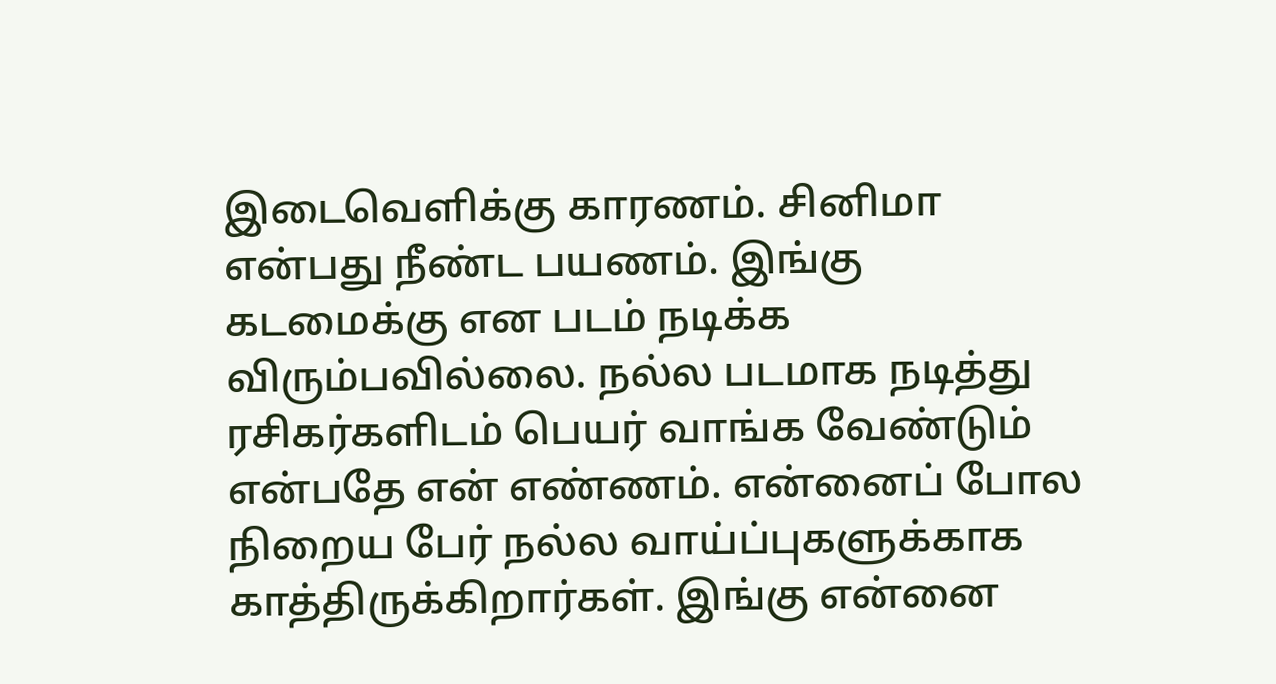இடைவெளிக்கு காரணம். சினிமா என்பது நீண்ட பயணம். இங்கு கடமைக்கு என படம் நடிக்க விரும்பவில்லை. நல்ல படமாக நடித்து ரசிகர்களிடம் பெயர் வாங்க வேண்டும் என்பதே என் எண்ணம். என்னைப் போல நிறைய பேர் நல்ல வாய்ப்புகளுக்காக காத்திருக்கிறார்கள். இங்கு என்னை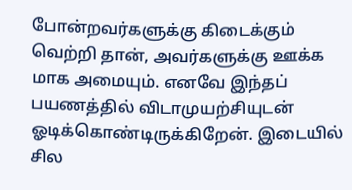போன்றவர்களுக்கு கிடைக்கும் வெற்றி தான், அவர்களுக்கு ஊக்க மாக அமையும். எனவே இந்தப் பயணத்தில் விடாமுயற்சியுடன் ஓடிக்கொண்டிருக்கிறேன். இடையில் சில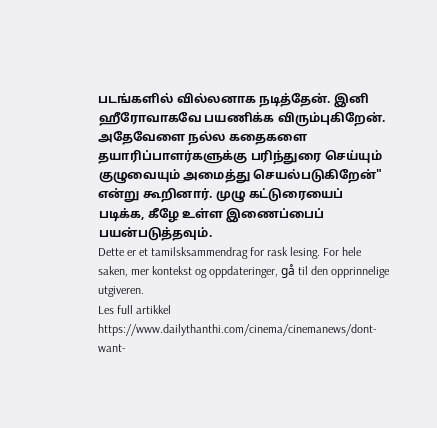படங்களில் வில்லனாக நடித்தேன். இனி ஹீரோவாகவே பயணிக்க விரும்புகிறேன். அதேவேளை நல்ல கதைகளை தயாரிப்பாளர்களுக்கு பரிந்துரை செய்யும் குழுவையும் அமைத்து செயல்படுகிறேன்" என்று கூறினார். முழு கட்டுரையைப் படிக்க, கீழே உள்ள இணைப்பைப் பயன்படுத்தவும்.
Dette er et tamilsksammendrag for rask lesing. For hele saken, mer kontekst og oppdateringer, gå til den opprinnelige utgiveren.
Les full artikkel
https://www.dailythanthi.com/cinema/cinemanews/dont-want-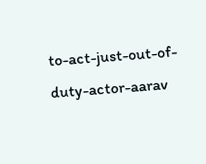to-act-just-out-of-duty-actor-aarav